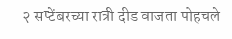२ सप्टेंबरच्या रात्री दीड वाजता पोहचले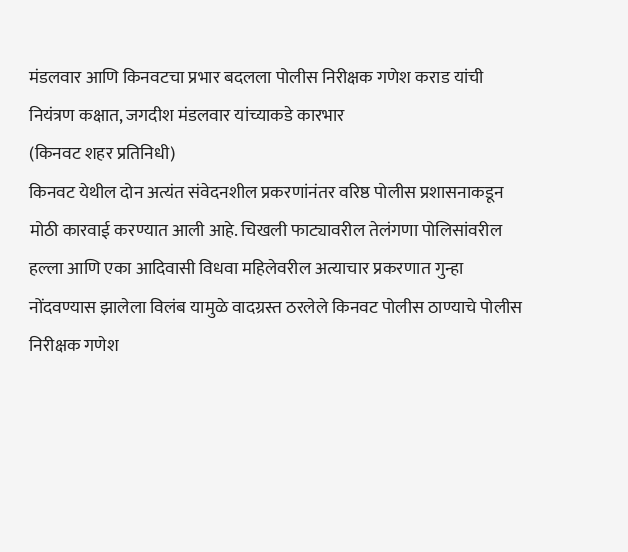मंडलवार आणि किनवटचा प्रभार बदलला पोलीस निरीक्षक गणेश कराड यांची नियंत्रण कक्षात, जगदीश मंडलवार यांच्याकडे कारभार
(किनवट शहर प्रतिनिधी)
किनवट येथील दोन अत्यंत संवेदनशील प्रकरणांनंतर वरिष्ठ पोलीस प्रशासनाकडून मोठी कारवाई करण्यात आली आहे. चिखली फाट्यावरील तेलंगणा पोलिसांवरील हल्ला आणि एका आदिवासी विधवा महिलेवरील अत्याचार प्रकरणात गुन्हा नोंदवण्यास झालेला विलंब यामुळे वादग्रस्त ठरलेले किनवट पोलीस ठाण्याचे पोलीस निरीक्षक गणेश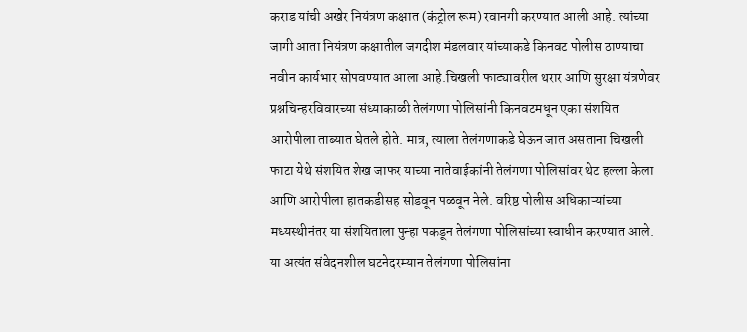कराड यांची अखेर नियंत्रण कक्षात (कंट्रोल रूम) रवानगी करण्यात आली आहे. त्यांच्या जागी आता नियंत्रण कक्षातील जगदीश मंडलवार यांच्याकडे किनवट पोलीस ठाण्याचा नवीन कार्यभार सोपवण्यात आला आहे.चिखली फाट्यावरील थरार आणि सुरक्षा यंत्रणेवर प्रश्नचिन्हरविवारच्या संध्याकाळी तेलंगणा पोलिसांनी किनवटमधून एका संशयित आरोपीला ताब्यात घेतले होते. मात्र, त्याला तेलंगणाकडे घेऊन जात असताना चिखली फाटा येथे संशयित शेख जाफर याच्या नातेवाईकांनी तेलंगणा पोलिसांवर थेट हल्ला केला आणि आरोपीला हातकडीसह सोडवून पळवून नेले. वरिष्ठ पोलीस अधिकाऱ्यांच्या मध्यस्थीनंतर या संशयिताला पुन्हा पकडून तेलंगणा पोलिसांच्या स्वाधीन करण्यात आले. या अत्यंत संवेदनशील घटनेदरम्यान तेलंगणा पोलिसांना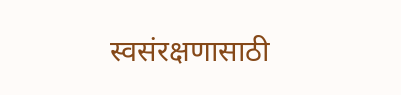स्वसंरक्षणासाठी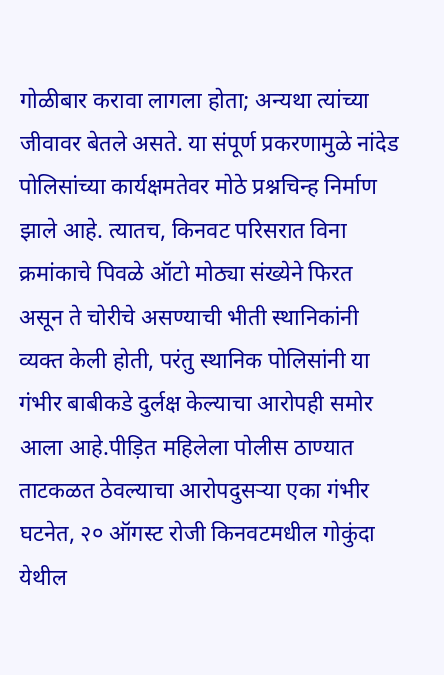गोळीबार करावा लागला होता; अन्यथा त्यांच्या जीवावर बेतले असते. या संपूर्ण प्रकरणामुळे नांदेड पोलिसांच्या कार्यक्षमतेवर मोठे प्रश्नचिन्ह निर्माण झाले आहे. त्यातच, किनवट परिसरात विना क्रमांकाचे पिवळे ऑटो मोठ्या संख्येने फिरत असून ते चोरीचे असण्याची भीती स्थानिकांनी व्यक्त केली होती, परंतु स्थानिक पोलिसांनी या गंभीर बाबीकडे दुर्लक्ष केल्याचा आरोपही समोर आला आहे.पीड़ित महिलेला पोलीस ठाण्यात ताटकळत ठेवल्याचा आरोपदुसऱ्या एका गंभीर घटनेत, २० ऑगस्ट रोजी किनवटमधील गोकुंदा येथील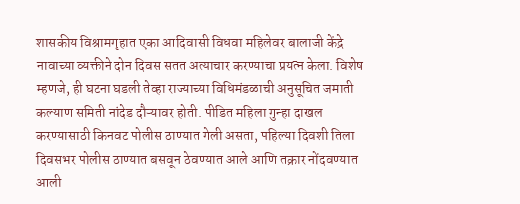शासकीय विश्रामगृहात एका आदिवासी विधवा महिलेवर बालाजी केंद्रे नावाच्या व्यक्तीने दोन दिवस सतत अत्याचार करण्याचा प्रयत्न केला. विशेष म्हणजे, ही घटना घडली तेव्हा राज्याच्या विधिमंडळाची अनुसूचित जमाती कल्याण समिती नांदेड दौऱ्यावर होती. पीडित महिला गुन्हा दाखल करण्यासाठी किनवट पोलीस ठाण्यात गेली असता, पहिल्या दिवशी तिला दिवसभर पोलीस ठाण्यात बसवून ठेवण्यात आले आणि तक्रार नोंदवण्यात आली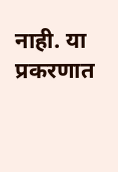नाही. या प्रकरणात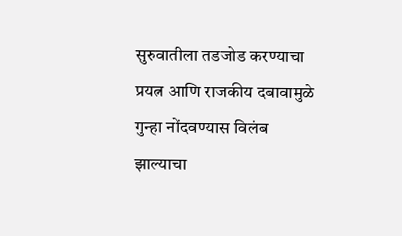सुरुवातीला तडजोड करण्याचा प्रयत्न आणि राजकीय दबावामुळे गुन्हा नोंदवण्यास विलंब झाल्याचा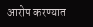आरोप करण्यात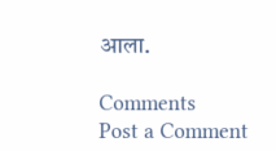आला.

Comments
Post a Comment